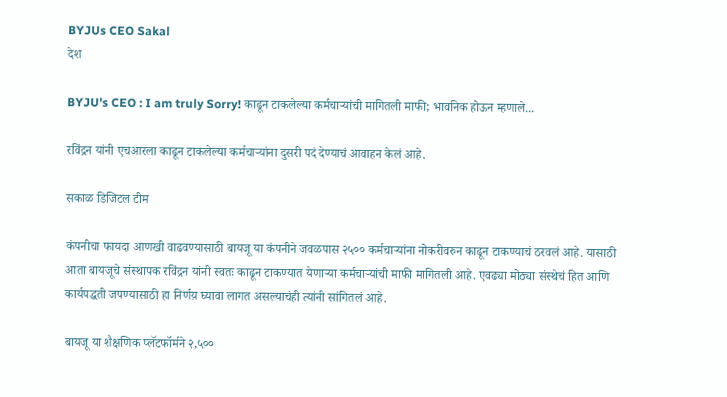BYJUs CEO Sakal
देश

BYJU's CEO : I am truly Sorry! काढून टाकलेल्या कर्मचाऱ्यांची मागितली माफी; भावनिक होऊन म्हणाले...

रविंद्रन यांनी एचआरला काढून टाकलेल्या कर्मचाऱ्यांना दुसरी पदं देण्याचं आवाहन केलं आहे.

सकाळ डिजिटल टीम

कंपनीचा फायदा आणखी वाढवण्यासाठी बायजू या कंपनीने जवळपास २५०० कर्मचाऱ्यांना नोकरीवरुन काढून टाकण्याचं ठरवलं आहे. यासाठी आता बायजूचे संस्थापक रविंद्रन यांनी स्वतः काढून टाकण्यात येणाऱ्या कर्मचाऱ्यांची माफी मागितली आहे. एवढ्या मोठ्या संस्थेचं हित आणि कार्यपद्धती जपण्यासाठी हा निर्णय़ घ्यावा लागत असल्याचंही त्यांनी सांगितलं आहे.

बायजू या शैक्षणिक प्लॅटफॉर्मने २,५००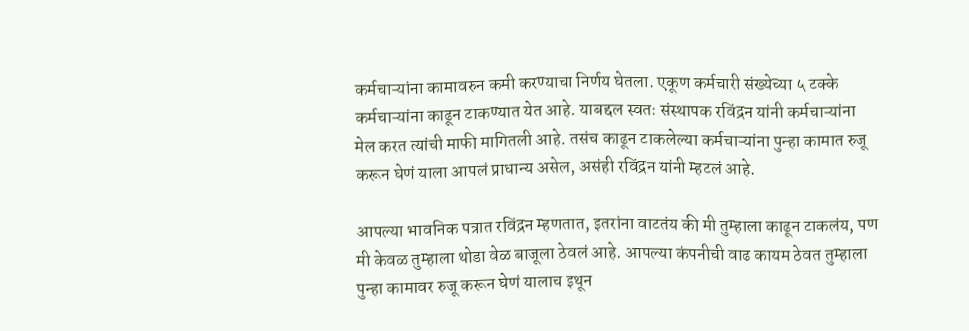कर्मचाऱ्यांना कामावरुन कमी करण्याचा निर्णय घेतला. एकूण कर्मचारी संख्येच्या ५ टक्के कर्मचाऱ्यांना काढून टाकण्यात येत आहे. याबद्दल स्वतः संस्थापक रविंद्रन यांनी कर्मचाऱ्यांना मेल करत त्यांची माफी मागितली आहे. तसंच काढून टाकलेल्या कर्मचाऱ्यांना पुन्हा कामात रुजू करून घेणं याला आपलं प्राधान्य असेल, असंही रविंद्रन यांनी म्हटलं आहे.

आपल्या भावनिक पत्रात रविंद्रन म्हणतात, इतरांना वाटतंय की मी तुम्हाला काढून टाकलंय, पण मी केवळ तुम्हाला थोडा वेळ बाजूला ठेवलं आहे. आपल्या कंपनीची वाढ कायम ठेवत तुम्हाला पुन्हा कामावर रुजू करून घेणं यालाच इथून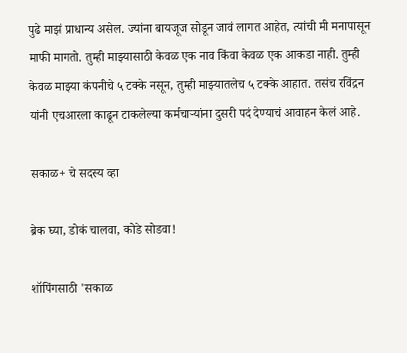पुढे माझं प्राधान्य असेल. ज्यांना बायजूज सोडून जावं लागत आहेत, त्यांची मी मनापासून माफी मागतो. तुम्ही माझ्यासाठी केवळ एक नाव किंवा केवळ एक आकडा नाही. तुम्ही केवळ माझ्या कंपनीचे ५ टक्के नसून, तुम्ही माझ्यातलेच ५ टक्के आहात. तसंच रविंद्रन यांनी एचआरला काढून टाकलेल्या कर्मचाऱ्यांना दुसरी पदं देण्याचं आवाहन केलं आहे.

सकाळ+ चे सदस्य व्हा

ब्रेक घ्या, डोकं चालवा, कोडे सोडवा!

शॉपिंगसाठी 'सकाळ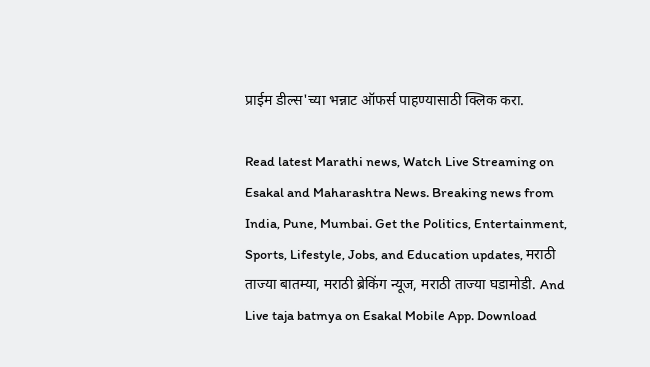प्राईम डील्स'च्या भन्नाट ऑफर्स पाहण्यासाठी क्लिक करा.

Read latest Marathi news, Watch Live Streaming on Esakal and Maharashtra News. Breaking news from India, Pune, Mumbai. Get the Politics, Entertainment, Sports, Lifestyle, Jobs, and Education updates, मराठी ताज्या बातम्या, मराठी ब्रेकिंग न्यूज, मराठी ताज्या घडामोडी. And Live taja batmya on Esakal Mobile App. Download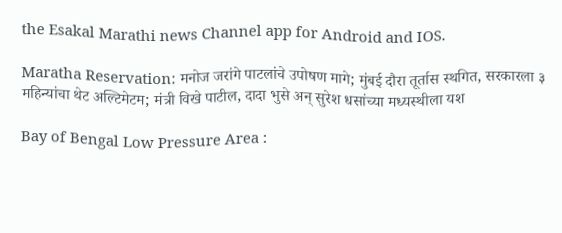the Esakal Marathi news Channel app for Android and IOS.

Maratha Reservation: मनोज जरांगे पाटलांचे उपोषण मागे; मुंबई दौरा तूर्तास स्थगित, सरकारला ३ महिन्यांचा थेट अल्टिमेटम; मंत्री विखे पाटील, दादा भुसे अन् सुरेश धसांच्या मध्यस्थीला यश

Bay of Bengal Low Pressure Area :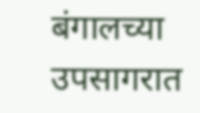बंगालच्या उपसागरात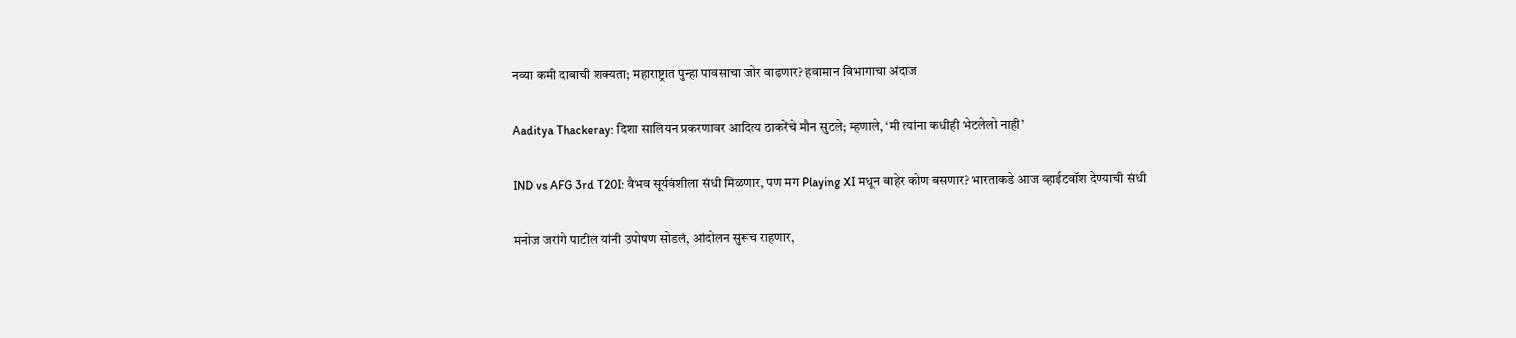नव्या कमी दाबाची शक्यता; महाराष्ट्रात पुन्हा पावसाचा जोर वाढणार? हवामान विभागाचा अंदाज

Aaditya Thackeray: दिशा सालियन प्रकरणावर आदित्य ठाकरेंचे मौन सुटले; म्हणाले, ‘मी त्यांना कधीही भेटलेलो नाही’

IND vs AFG 3rd T20I: वैभव सूर्यवंशीला संधी मिळणार, पण मग Playing XI मधून बाहेर कोण बसणार? भारताकडे आज व्हाईटवॉश देण्याची संधी

मनोज जरांगे पाटील यांनी उपोषण सोडलं, आंदोलन सुरूच राहणार,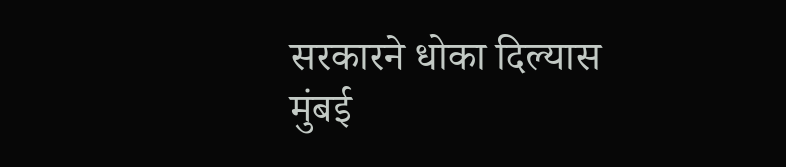सरकारने धोका दिल्यास मुंबई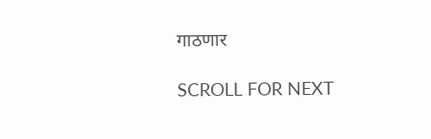गाठणार

SCROLL FOR NEXT